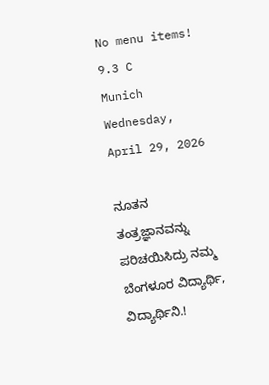No menu items!
9.3 C
Munich
Wednesday, April 29, 2026

ನೂತನ ತಂತ್ರಜ್ಞಾನವನ್ನು ಪರಿಚಯಿಸಿದ್ರು ನಮ್ಮ ಬೆಂಗಳೂರ ವಿದ್ಯಾರ್ಥಿ, ವಿದ್ಯಾರ್ಥಿನಿ.!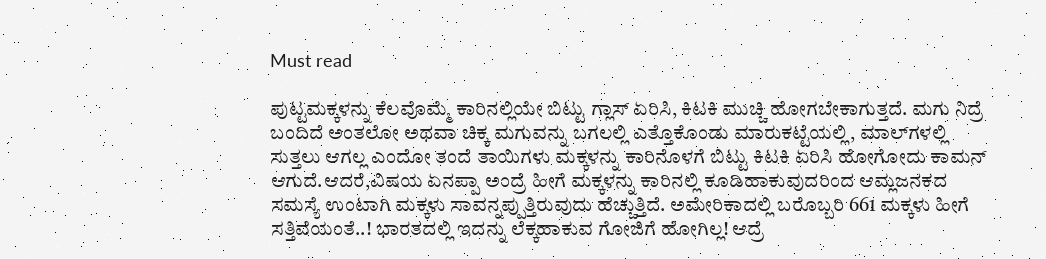Must read

ಪುಟ್ಟಮಕ್ಕಳನ್ನು ಕೆಲವೊಮ್ಮೆ ಕಾರಿನಲ್ಲಿಯೇ ಬಿಟ್ಟು ಗ್ಲಾಸ್ ಏರಿಸಿ, ಕಿಟಕಿ ಮುಚ್ಚಿ ಹೋಗಬೇಕಾಗುತ್ತದೆ. ಮಗು ನಿದ್ರೆ ಬಂದಿದೆ ಅಂತಲೋ ಅಥವಾ ಚಿಕ್ಕ ಮಗುವನ್ನು ಬಗಲಲ್ಲಿ ಎತ್ತೊಕೊಂಡು ಮಾರುಕಟ್ಟೆಯಲ್ಲಿ, ಮಾಲ್‍ಗಳಲ್ಲಿ ಸುತ್ತಲು ಆಗಲ್ಲ ಎಂದೋ ತಂದೆ ತಾಯಿಗಳು ಮಕ್ಕಳನ್ನು ಕಾರಿನೊಳಗೆ ಬಿಟ್ಟು ಕಿಟಕಿ ಏರಿಸಿ ಹೋಗೋದು ಕಾಮನ್ ಆಗುದೆ.ಆದರೆ,ವಿಷಯ ಏನಪ್ಪಾ ಅಂದ್ರೆ ಹೀಗೆ ಮಕ್ಕಳನ್ನು ಕಾರಿನಲ್ಲಿ ಕೂಡಿಹಾಕುವುದರಿಂದ ಆಮ್ಲಜನಕದ ಸಮಸ್ಯೆ ಉಂಟಾಗಿ ಮಕ್ಕಳು ಸಾವನ್ನಪ್ಪುತ್ತಿರುವುದು ಹೆಚ್ಚುತ್ತಿದೆ. ಅಮೇರಿಕಾದಲ್ಲಿ ಬರೊಬ್ಬರಿ 661 ಮಕ್ಕಳು ಹೀಗೆ ಸತ್ತಿವೆಯಂತೆ..! ಭಾರತದಲ್ಲಿ ಇದನ್ನು ಲೆಕ್ಕಹಾಕುವ ಗೋಜಿಗೆ ಹೋಗಿಲ್ಲ! ಆದ್ರೆ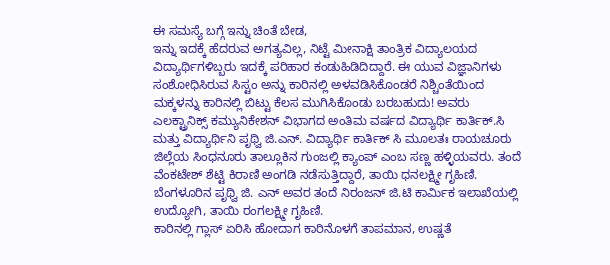ಈ ಸಮಸ್ಯೆ ಬಗ್ಗೆ ಇನ್ನು ಚಿಂತೆ ಬೇಡ,
ಇನ್ನು ಇದಕ್ಕೆ ಹೆದರುವ ಅಗತ್ಯವಿಲ್ಲ, ನಿಟ್ಟೆ ಮೀನಾಕ್ಷಿ ತಾಂತ್ರಿಕ ವಿದ್ಯಾಲಯದ ವಿದ್ಯಾರ್ಥಿಗಳಿಬ್ಬರು ಇದಕ್ಕೆ ಪರಿಹಾರ ಕಂಡುಹಿಡಿದಿದ್ದಾರೆ. ಈ ಯುವ ವಿಜ್ಞಾನಿಗಳು ಸಂಶೋಧಿಸಿರುವ ಸಿಸ್ಟಂ ಅನ್ನು ಕಾರಿನಲ್ಲಿ ಅಳವಡಿಸಿಕೊಂಡರೆ ನಿಶ್ಚಿಂತೆಯಿಂದ ಮಕ್ಕಳನ್ನು ಕಾರಿನಲ್ಲಿ ಬಿಟ್ಟು ಕೆಲಸ ಮುಗಿಸಿಕೊಂಡು ಬರಬಹುದು! ಅವರು ಎಲಕ್ಟ್ರಾನಿಕ್ಸ್ ಕಮ್ಯುನಿಕೇಶನ್ ವಿಭಾಗದ ಅಂತಿಮ ವರ್ಷದ ವಿದ್ಯಾರ್ಥಿ ಕಾರ್ತಿಕ್.ಸಿ ಮತ್ತು ವಿದ್ಯಾರ್ಥಿನಿ ಪೃಥ್ವಿ ಜಿ.ಎನ್. ವಿದ್ಯಾರ್ಥಿ ಕಾರ್ತಿಕ್ ಸಿ ಮೂಲತಃ ರಾಯಚೂರು ಜಿಲ್ಲೆಯ ಸಿಂಧನೂರು ತಾಲ್ಲೂಕಿನ ಗುಂಜಲ್ಲಿ ಕ್ಯಾಂಪ್ ಎಂಬ ಸಣ್ಣ ಹಳ್ಳಿಯವರು. ತಂದೆ ವೆಂಕಟೇಶ್ ಶೆಟ್ಟಿ ಕಿರಾಣಿ ಅಂಗಡಿ ನಡೆಸುತ್ತಿದ್ದಾರೆ, ತಾಯಿ ಧನಲಕ್ಷ್ಮೀ ಗೃಹಿಣಿ. ಬೆಂಗಳೂರಿನ ಪೃಥ್ವಿ ಜಿ. ಎನ್ ಅವರ ತಂದೆ ನಿರಂಜನ್ ಜಿ.ಟಿ ಕಾರ್ಮಿಕ ಇಲಾಖೆಯಲ್ಲಿ ಉದ್ಯೋಗಿ, ತಾಯಿ ರಂಗಲಕ್ಷ್ಮೀ ಗೃಹಿಣಿ.
ಕಾರಿನಲ್ಲಿ ಗ್ಲಾಸ್ ಏರಿಸಿ ಹೋದಾಗ ಕಾರಿನೊಳಗೆ ತಾಪಮಾನ, ಉಷ್ಣತೆ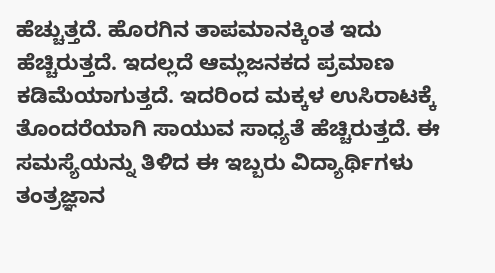ಹೆಚ್ಚುತ್ತದೆ. ಹೊರಗಿನ ತಾಪಮಾನಕ್ಕಿಂತ ಇದು ಹೆಚ್ಚಿರುತ್ತದೆ. ಇದಲ್ಲದೆ ಆಮ್ಲಜನಕದ ಪ್ರಮಾಣ ಕಡಿಮೆಯಾಗುತ್ತದೆ. ಇದರಿಂದ ಮಕ್ಕಳ ಉಸಿರಾಟಕ್ಕೆ ತೊಂದರೆಯಾಗಿ ಸಾಯುವ ಸಾಧ್ಯತೆ ಹೆಚ್ಚಿರುತ್ತದೆ. ಈ ಸಮಸ್ಯೆಯನ್ನು ತಿಳಿದ ಈ ಇಬ್ಬರು ವಿದ್ಯಾರ್ಥಿಗಳು ತಂತ್ರಜ್ಞಾನ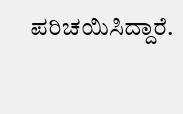ಪರಿಚಯಿಸಿದ್ದಾರೆ.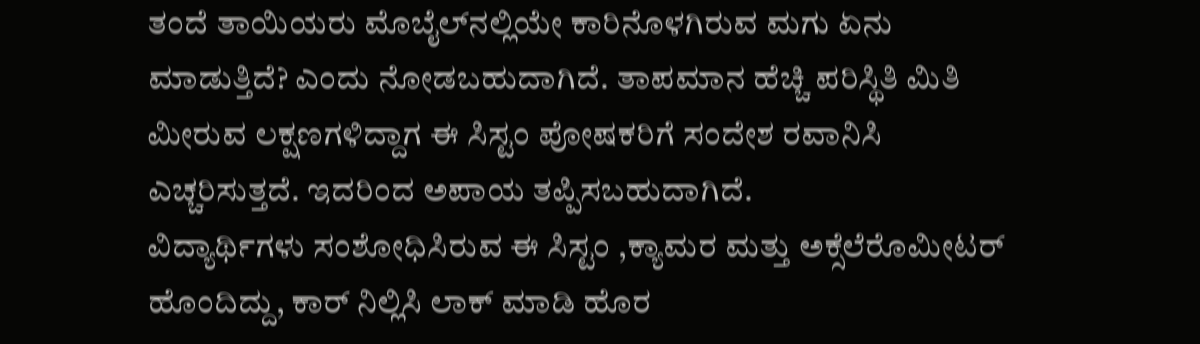ತಂದೆ ತಾಯಿಯರು ಮೊಬೈಲ್‍ನಲ್ಲಿಯೇ ಕಾರಿನೊಳಗಿರುವ ಮಗು ಏನು ಮಾಡುತ್ತಿದೆ? ಎಂದು ನೋಡಬಹುದಾಗಿದೆ. ತಾಪಮಾನ ಹೆಚ್ಚಿ ಪರಿಸ್ಥಿತಿ ಮಿತಿ ಮೀರುವ ಲಕ್ಷಣಗಳಿದ್ದಾಗ ಈ ಸಿಸ್ಟಂ ಪೋಷಕರಿಗೆ ಸಂದೇಶ ರವಾನಿಸಿ ಎಚ್ಚರಿಸುತ್ತದೆ. ಇದರಿಂದ ಅಪಾಯ ತಪ್ಪಿಸಬಹುದಾಗಿದೆ.
ವಿದ್ಯಾರ್ಥಿಗಳು ಸಂಶೋಧಿಸಿರುವ ಈ ಸಿಸ್ಟಂ ,ಕ್ಯಾಮರ ಮತ್ತು ಅಕ್ಸೆಲೆರೊಮೀಟರ್ ಹೊಂದಿದ್ದು, ಕಾರ್ ನಿಲ್ಲಿಸಿ ಲಾಕ್ ಮಾಡಿ ಹೊರ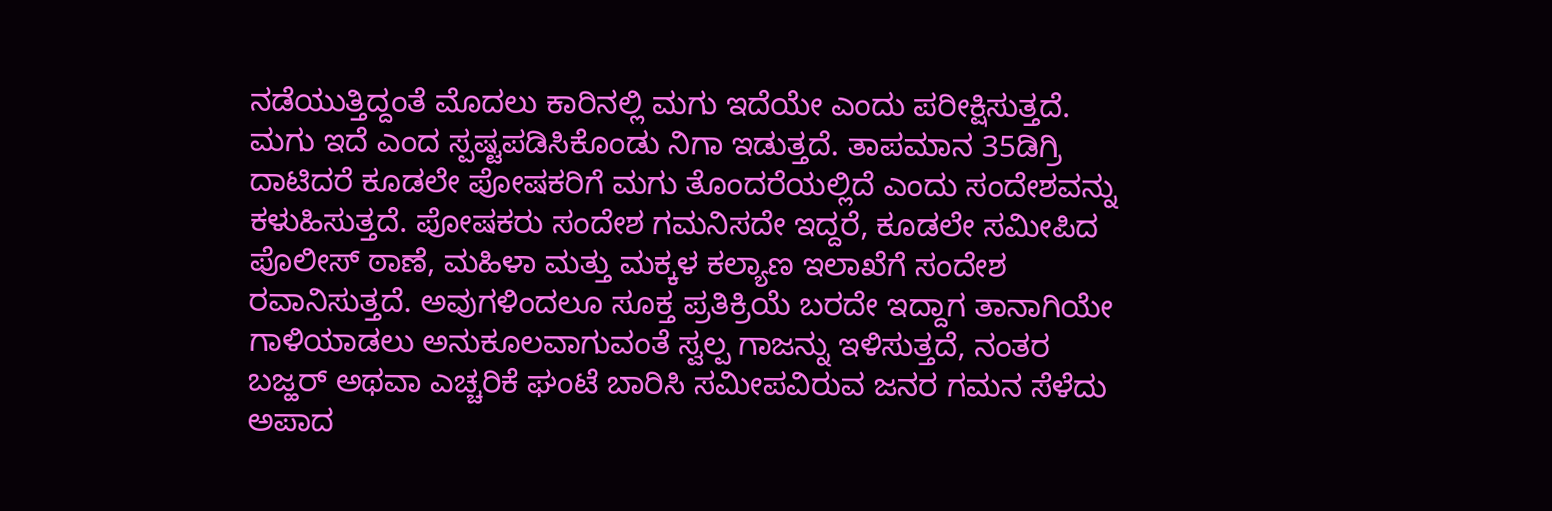ನಡೆಯುತ್ತಿದ್ದಂತೆ ಮೊದಲು ಕಾರಿನಲ್ಲಿ ಮಗು ಇದೆಯೇ ಎಂದು ಪರೀಕ್ಷಿಸುತ್ತದೆ. ಮಗು ಇದೆ ಎಂದ ಸ್ಪಷ್ಟಪಡಿಸಿಕೊಂಡು ನಿಗಾ ಇಡುತ್ತದೆ. ತಾಪಮಾನ 35ಡಿಗ್ರಿ ದಾಟಿದರೆ ಕೂಡಲೇ ಪೋಷಕರಿಗೆ ಮಗು ತೊಂದರೆಯಲ್ಲಿದೆ ಎಂದು ಸಂದೇಶವನ್ನು ಕಳುಹಿಸುತ್ತದೆ. ಪೋಷಕರು ಸಂದೇಶ ಗಮನಿಸದೇ ಇದ್ದರೆ, ಕೂಡಲೇ ಸಮೀಪಿದ ಪೊಲೀಸ್ ಠಾಣೆ, ಮಹಿಳಾ ಮತ್ತು ಮಕ್ಕಳ ಕಲ್ಯಾಣ ಇಲಾಖೆಗೆ ಸಂದೇಶ ರವಾನಿಸುತ್ತದೆ. ಅವುಗಳಿಂದಲೂ ಸೂಕ್ತ ಪ್ರತಿಕ್ರಿಯೆ ಬರದೇ ಇದ್ದಾಗ ತಾನಾಗಿಯೇ ಗಾಳಿಯಾಡಲು ಅನುಕೂಲವಾಗುವಂತೆ ಸ್ವಲ್ಪ ಗಾಜನ್ನು ಇಳಿಸುತ್ತದೆ, ನಂತರ ಬಜ್ಹರ್ ಅಥವಾ ಎಚ್ಚರಿಕೆ ಘಂಟೆ ಬಾರಿಸಿ ಸಮೀಪವಿರುವ ಜನರ ಗಮನ ಸೆಳೆದು ಅಪಾದ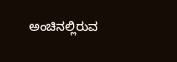ಅಂಚಿನಲ್ಲಿರುವ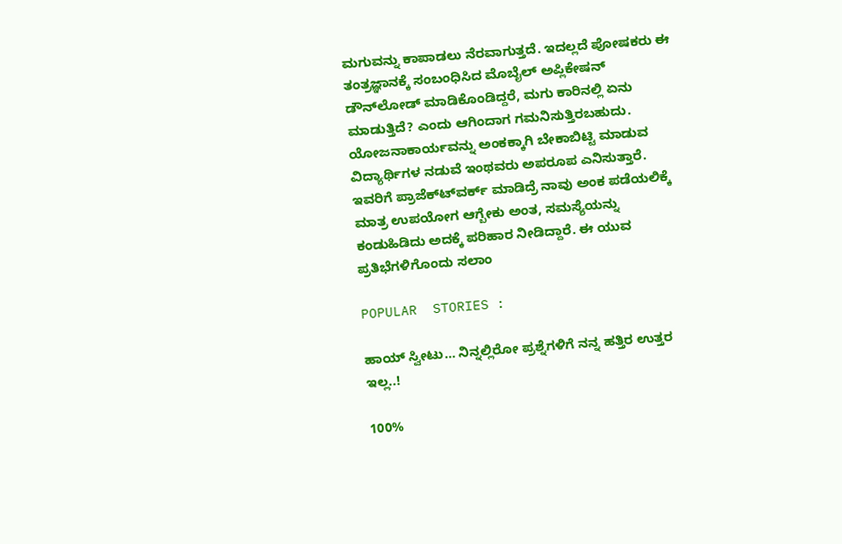ಮಗುವನ್ನು ಕಾಪಾಡಲು ನೆರವಾಗುತ್ತದೆ. ಇದಲ್ಲದೆ ಪೋಷಕರು ಈ ತಂತ್ರಜ್ಞಾನಕ್ಕೆ ಸಂಬಂಧಿಸಿದ ಮೊಬೈಲ್ ಅಪ್ಲಿಕೇಷನ್ ಡೌನ್‍ಲೋಡ್ ಮಾಡಿಕೊಂಡಿದ್ದರೆ, ಮಗು ಕಾರಿನಲ್ಲಿ ಏನು ಮಾಡುತ್ತಿದೆ? ಎಂದು ಆಗಿಂದಾಗ ಗಮನಿಸುತ್ತಿರಬಹುದು.
ಯೋಜನಾಕಾರ್ಯವನ್ನು ಅಂಕಕ್ಕಾಗಿ ಬೇಕಾಬಿಟ್ಟಿ ಮಾಡುವ ವಿದ್ಯಾರ್ಥಿಗಳ ನಡುವೆ ಇಂಥವರು ಅಪರೂಪ ಎನಿಸುತ್ತಾರೆ. ಇವರಿಗೆ ಪ್ರಾಜೆಕ್ಟ್‍ವರ್ಕ್ ಮಾಡಿದ್ರೆ ನಾವು ಅಂಕ ಪಡೆಯಲಿಕ್ಕೆ ಮಾತ್ರ ಉಪಯೋಗ ಆಗ್ಬೇಕು ಅಂತ, ಸಮಸ್ಯೆಯನ್ನು ಕಂಡುಹಿಡಿದು ಅದಕ್ಕೆ ಪರಿಹಾರ ನೀಡಿದ್ದಾರೆ. ಈ ಯುವ ಪ್ರತಿಭೆಗಳಿಗೊಂದು ಸಲಾಂ

POPULAR  STORIES :

ಹಾಯ್ ಸ್ವೀಟು… ನಿನ್ನಲ್ಲಿರೋ ಪ್ರಶ್ನೆಗಳಿಗೆ ನನ್ನ ಹತ್ತಿರ ಉತ್ತರ ಇಲ್ಲ..!

100%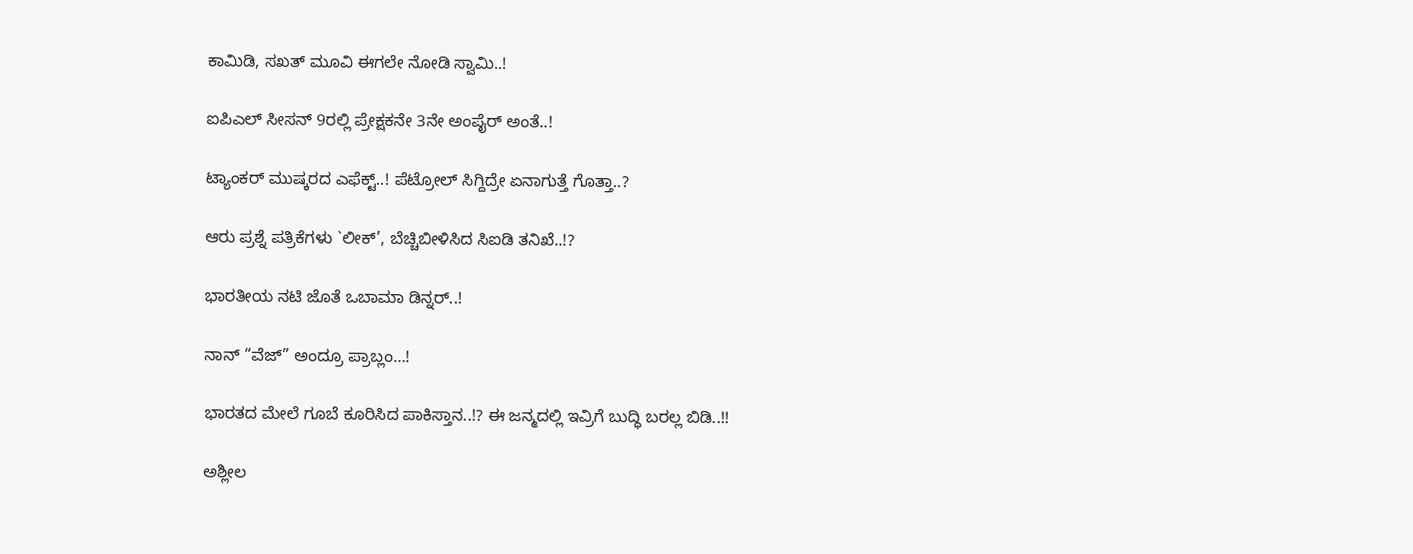ಕಾಮಿಡಿ, ಸಖತ್ ಮೂವಿ ಈಗಲೇ ನೋಡಿ ಸ್ವಾಮಿ..!

ಐಪಿಎಲ್ ಸೀಸನ್ 9ರಲ್ಲಿ ಪ್ರೇಕ್ಷಕನೇ 3ನೇ ಅಂಪೈರ್ ಅಂತೆ..!

ಟ್ಯಾಂಕರ್ ಮುಷ್ಕರದ ಎಫೆಕ್ಟ್..! ಪೆಟ್ರೋಲ್ ಸಿಗ್ದಿದ್ರೇ ಏನಾಗುತ್ತೆ ಗೊತ್ತಾ..?

ಆರು ಪ್ರಶ್ನೆ ಪತ್ರಿಕೆಗಳು `ಲೀಕ್’, ಬೆಚ್ಚಿಬೀಳಿಸಿದ ಸಿಐಡಿ ತನಿಖೆ..!?

ಭಾರತೀಯ ನಟಿ ಜೊತೆ ಒಬಾಮಾ ಡಿನ್ನರ್..!

ನಾನ್ “ವೆಜ್” ಅಂದ್ರೂ ಪ್ರಾಬ್ಲಂ…!

ಭಾರತದ ಮೇಲೆ ಗೂಬೆ ಕೂರಿಸಿದ ಪಾಕಿಸ್ತಾನ..!? ಈ ಜನ್ಮದಲ್ಲಿ ಇವ್ರಿಗೆ ಬುದ್ಧಿ ಬರಲ್ಲ ಬಿಡಿ..!!

ಅಶ್ಲೀಲ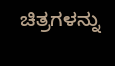ಚಿತ್ರಗಳನ್ನು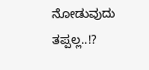ನೋಡುವುದು ತಪ್ಪಲ್ಲ..!?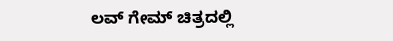ಲವ್ ಗೇಮ್ ಚಿತ್ರದಲ್ಲಿ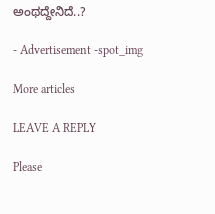ಅಂಥದ್ದೇನಿದೆ..?

- Advertisement -spot_img

More articles

LEAVE A REPLY

Please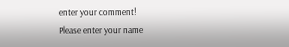enter your comment!
Please enter your name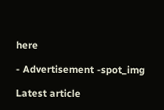here

- Advertisement -spot_img

Latest article